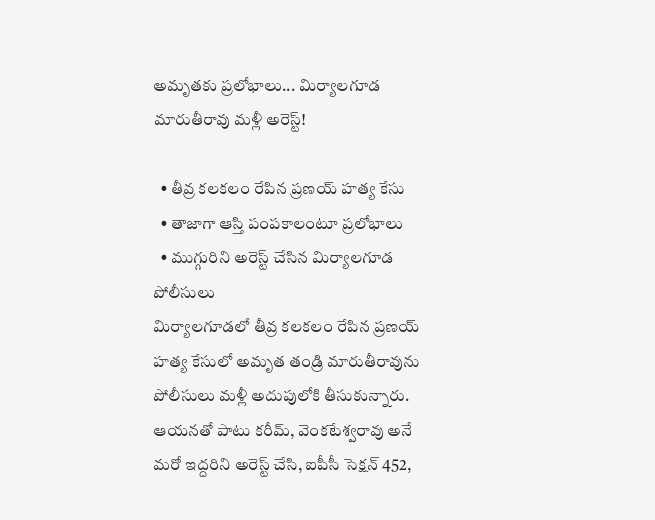అమృతకు ప్రలోభాలు... మిర్యాలగూడ మారుతీరావు మళ్లీ అరెస్ట్!

  • తీవ్ర కలకలం రేపిన ప్రణయ్ హత్య కేసు
  • తాజాగా ఆస్తి పంపకాలంటూ ప్రలోభాలు
  • ముగ్గురిని అరెస్ట్ చేసిన మిర్యాలగూడ పోలీసులు
మిర్యాలగూడలో తీవ్ర కలకలం రేపిన ప్రణయ్ హత్య కేసులో అమృత తండ్రి మారుతీరావును పోలీసులు మళ్లీ అదుపులోకి తీసుకున్నారు. ఆయనతో పాటు కరీమ్, వెంకటేశ్వరావు అనే మరో ఇద్దరిని అరెస్ట్ చేసి, ఐపీసీ సెక్షన్ 452,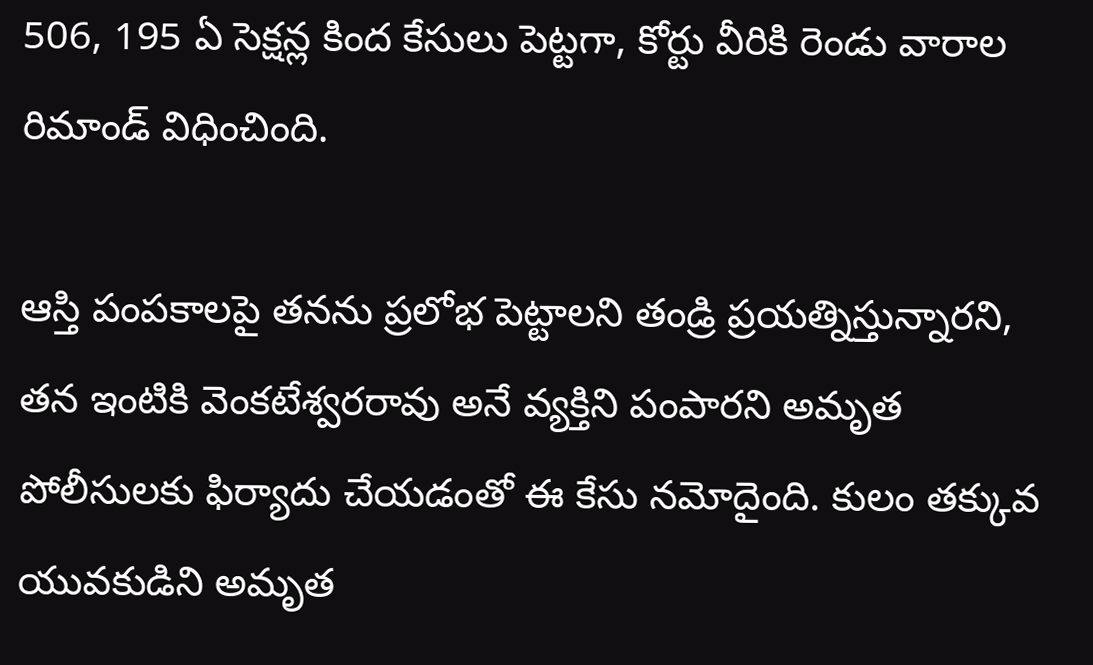506, 195 ఏ సెక్షన్ల కింద కేసులు పెట్టగా, కోర్టు వీరికి రెండు వారాల రిమాండ్ విధించింది.

ఆస్తి పంపకాలపై తనను ప్రలోభ పెట్టాలని తండ్రి ప్రయత్నిస్తున్నారని, తన ఇంటికి వెంకటేశ్వరరావు అనే వ్యక్తిని పంపారని అమృత పోలీసులకు ఫిర్యాదు చేయడంతో ఈ కేసు నమోదైంది. కులం తక్కువ యువకుడిని అమృత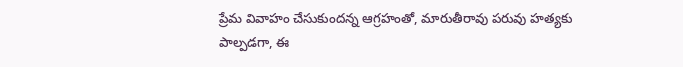ప్రేమ వివాహం చేసుకుందన్న ఆగ్రహంతో, మారుతీరావు పరువు హత్యకు పాల్పడగా, ఈ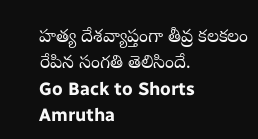హత్య దేశవ్యాప్తంగా తీవ్ర కలకలం రేపిన సంగతి తెలిసిందే.
Go Back to Shorts
Amrutha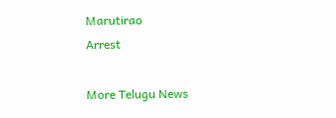Marutirao
Arrest

More Telugu News